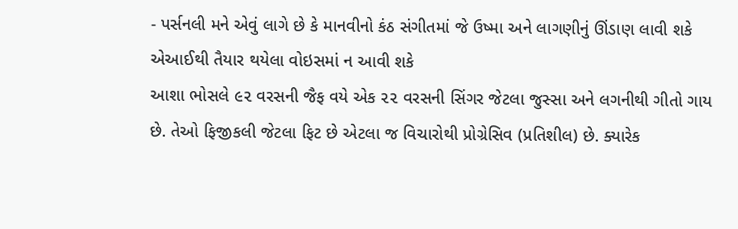- પર્સનલી મને એવું લાગે છે કે માનવીનો કંઠ સંગીતમાં જે ઉષ્મા અને લાગણીનું ઊંડાણ લાવી શકે એઆઈથી તૈયાર થયેલા વોઇસમાં ન આવી શકે
આશા ભોસલે ૯૨ વરસની જૈફ વયે એક ૨૨ વરસની સિંગર જેટલા જુસ્સા અને લગનીથી ગીતો ગાય છે. તેઓ ફિજીકલી જેટલા ફિટ છે એટલા જ વિચારોથી પ્રોગ્રેસિવ (પ્રતિશીલ) છે. ક્યારેક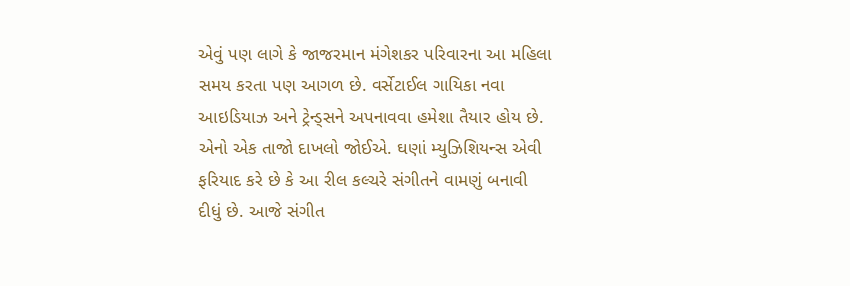એવું પણ લાગે કે જાજરમાન મંગેશકર પરિવારના આ મહિલા સમય કરતા પણ આગળ છે. વર્સેટાઈલ ગાયિકા નવા આઇડિયાઝ અને ટ્રેન્ડ્સને અપનાવવા હમેશા તૈયાર હોય છે. એનો એક તાજો દાખલો જોઈએ. ઘણાં મ્યુઝિશિયન્સ એવી ફરિયાદ કરે છે કે આ રીલ કલ્ચરે સંગીતને વામણું બનાવી દીધું છે. આજે સંગીત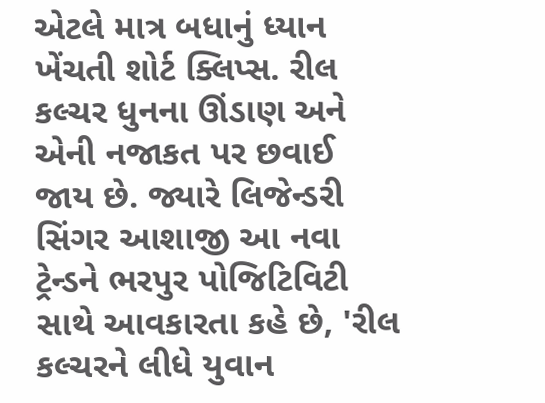એટલે માત્ર બધાનું ધ્યાન ખેંચતી શોર્ટ ક્લિપ્સ. રીલ કલ્ચર ધુનના ઊંડાણ અને એની નજાકત પર છવાઈ જાય છે. જ્યારે લિજેન્ડરી સિંગર આશાજી આ નવા ટ્રેન્ડને ભરપુર પોજિટિવિટી સાથે આવકારતા કહે છે, 'રીલ કલ્ચરને લીધે યુવાન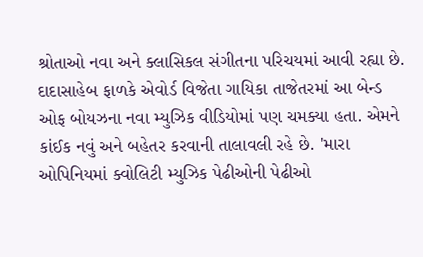શ્રોતાઓ નવા અને ક્લાસિકલ સંગીતના પરિચયમાં આવી રહ્યા છે.
દાદાસાહેબ ફાળકે એવોર્ડ વિજેતા ગાયિકા તાજેતરમાં આ બેન્ડ ઓફ બોયઝના નવા મ્યુઝિક વીડિયોમાં પણ ચમક્યા હતા. એમને કાંઈક નવું અને બહેતર કરવાની તાલાવલી રહે છે. 'મારા ઓપિનિયમાં ક્વોલિટી મ્યુઝિક પેઢીઓની પેઢીઓ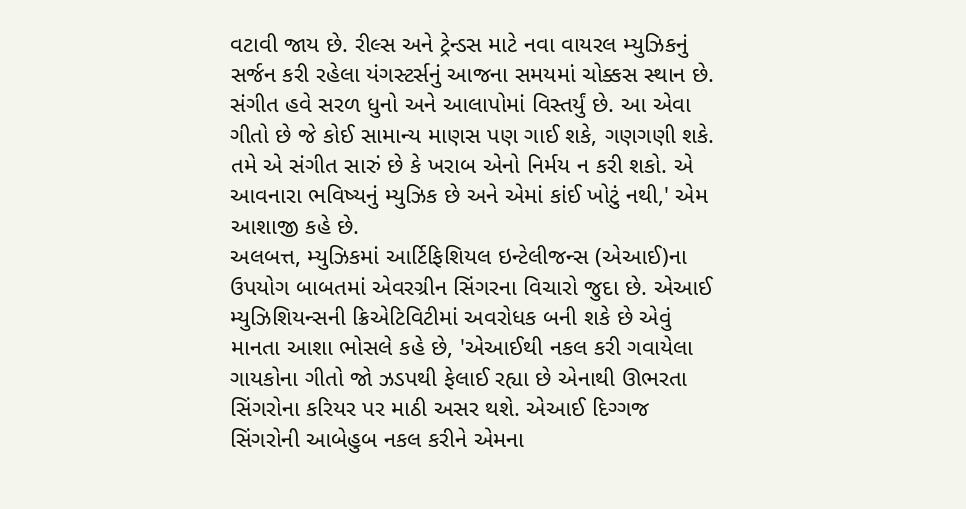વટાવી જાય છે. રીલ્સ અને ટ્રેન્ડસ માટે નવા વાયરલ મ્યુઝિકનું સર્જન કરી રહેલા યંગસ્ટર્સનું આજના સમયમાં ચોક્કસ સ્થાન છે. સંગીત હવે સરળ ધુનો અને આલાપોમાં વિસ્તર્યું છે. આ એવા ગીતો છે જે કોઈ સામાન્ય માણસ પણ ગાઈ શકે, ગણગણી શકે. તમે એ સંગીત સારું છે કે ખરાબ એનો નિર્મય ન કરી શકો. એ આવનારા ભવિષ્યનું મ્યુઝિક છે અને એમાં કાંઈ ખોટું નથી,' એમ આશાજી કહે છે.
અલબત્ત, મ્યુઝિકમાં આર્ટિફિશિયલ ઇન્ટેલીજન્સ (એઆઈ)ના ઉપયોગ બાબતમાં એવરગ્રીન સિંગરના વિચારો જુદા છે. એઆઈ મ્યુઝિશિયન્સની ક્રિએટિવિટીમાં અવરોધક બની શકે છે એવું માનતા આશા ભોસલે કહે છે, 'એઆઈથી નકલ કરી ગવાયેલા ગાયકોના ગીતો જો ઝડપથી ફેલાઈ રહ્યા છે એનાથી ઊભરતા સિંગરોના કરિયર પર માઠી અસર થશે. એઆઈ દિગ્ગજ સિંગરોની આબેહુબ નકલ કરીને એમના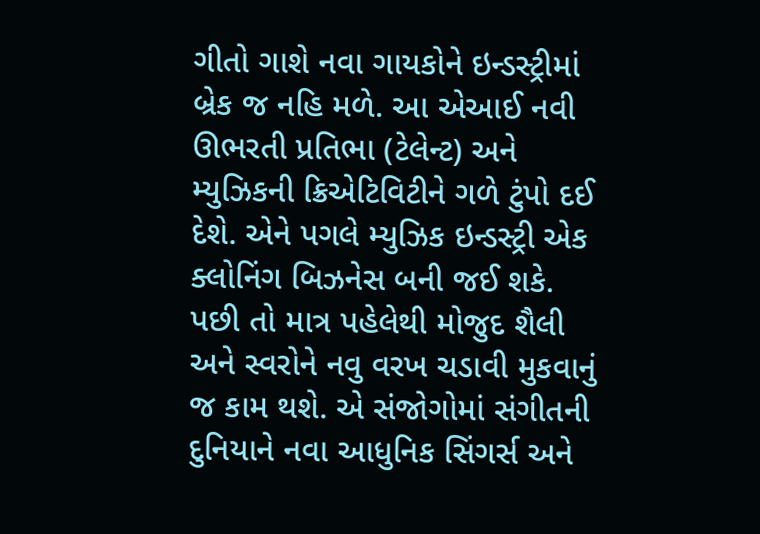ગીતો ગાશે નવા ગાયકોને ઇન્ડસ્ટ્રીમાં બ્રેક જ નહિ મળે. આ એઆઈ નવી ઊભરતી પ્રતિભા (ટેલેન્ટ) અને મ્યુઝિકની ક્રિએટિવિટીને ગળે ટુંપો દઈ દેશે. એને પગલે મ્યુઝિક ઇન્ડસ્ટ્રી એક ક્લોનિંગ બિઝનેસ બની જઈ શકે. પછી તો માત્ર પહેલેથી મોજુદ શૈલી અને સ્વરોને નવુ વરખ ચડાવી મુકવાનું જ કામ થશે. એ સંજોગોમાં સંગીતની દુનિયાને નવા આધુનિક સિંગર્સ અને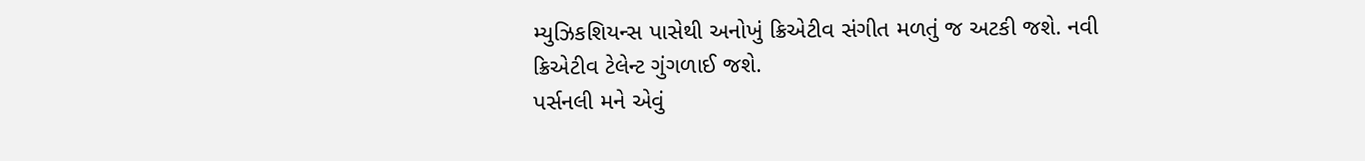મ્યુઝિકશિયન્સ પાસેથી અનોખું ક્રિએટીવ સંગીત મળતું જ અટકી જશે. નવી ક્રિએટીવ ટેલેન્ટ ગુંગળાઈ જશે.
પર્સનલી મને એવું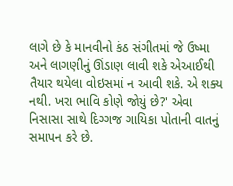લાગે છે કે માનવીનો કંઠ સંગીતમાં જે ઉષ્મા અને લાગણીનું ઊંડાણ લાવી શકે એઆઈથી તૈયાર થયેલા વોઇસમાં ન આવી શકે. એ શક્ય નથી. ખરા ભાવિ કોણે જોયું છે?' એવા નિસાસા સાથે દિગ્ગજ ગાયિકા પોતાની વાતનું સમાપન કરે છે.